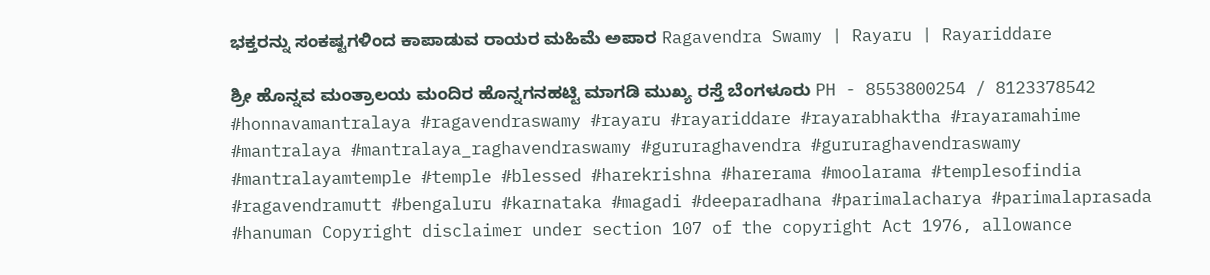ಭಕ್ತರನ್ನು ಸಂಕಷ್ಟಗಳಿಂದ ಕಾಪಾಡುವ ರಾಯರ ಮಹಿಮೆ ಅಪಾರ Ragavendra Swamy | Rayaru | Rayariddare

ಶ್ರೀ ಹೊನ್ನವ ಮಂತ್ರಾಲಯ ಮಂದಿರ ಹೊನ್ನಗನಹಟ್ಟಿ ಮಾಗಡಿ ಮುಖ್ಯ ರಸ್ತೆ ಬೆಂಗಳೂರು PH - 8553800254 / 8123378542 #honnavamantralaya #ragavendraswamy #rayaru #rayariddare #rayarabhaktha #rayaramahime #mantralaya #mantralaya_raghavendraswamy #gururaghavendra #gururaghavendraswamy #mantralayamtemple #temple #blessed #harekrishna #harerama #moolarama #templesofindia #ragavendramutt #bengaluru #karnataka #magadi #deeparadhana #parimalacharya #parimalaprasada #hanuman Copyright disclaimer under section 107 of the copyright Act 1976, allowance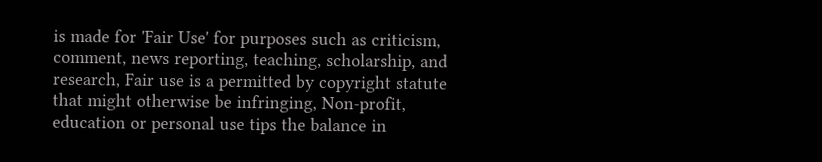is made for 'Fair Use' for purposes such as criticism, comment, news reporting, teaching, scholarship, and research, Fair use is a permitted by copyright statute that might otherwise be infringing, Non-profit, education or personal use tips the balance in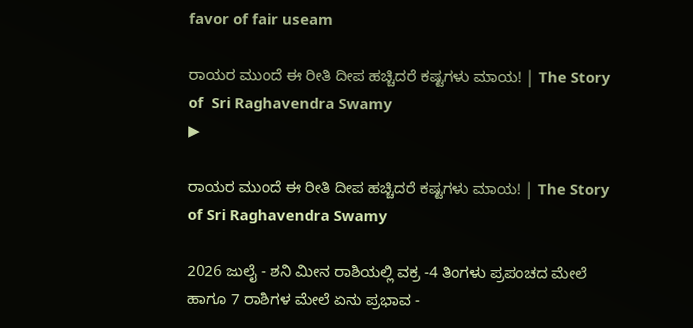favor of fair useam

ರಾಯರ ಮುಂದೆ ಈ ರೀತಿ ದೀಪ ಹಚ್ಚಿದರೆ ಕಷ್ಟಗಳು ಮಾಯ! | The Story of  Sri Raghavendra Swamy
▶

ರಾಯರ ಮುಂದೆ ಈ ರೀತಿ ದೀಪ ಹಚ್ಚಿದರೆ ಕಷ್ಟಗಳು ಮಾಯ! | The Story of Sri Raghavendra Swamy

2026 ಜುಲೈ - ಶನಿ ಮೀನ ರಾಶಿಯಲ್ಲಿ ವಕ್ರ -4 ತಿಂಗಳು ಪ್ರಪಂಚದ ಮೇಲೆ ಹಾಗೂ 7 ರಾಶಿಗಳ ಮೇಲೆ ಏನು ಪ್ರಭಾವ -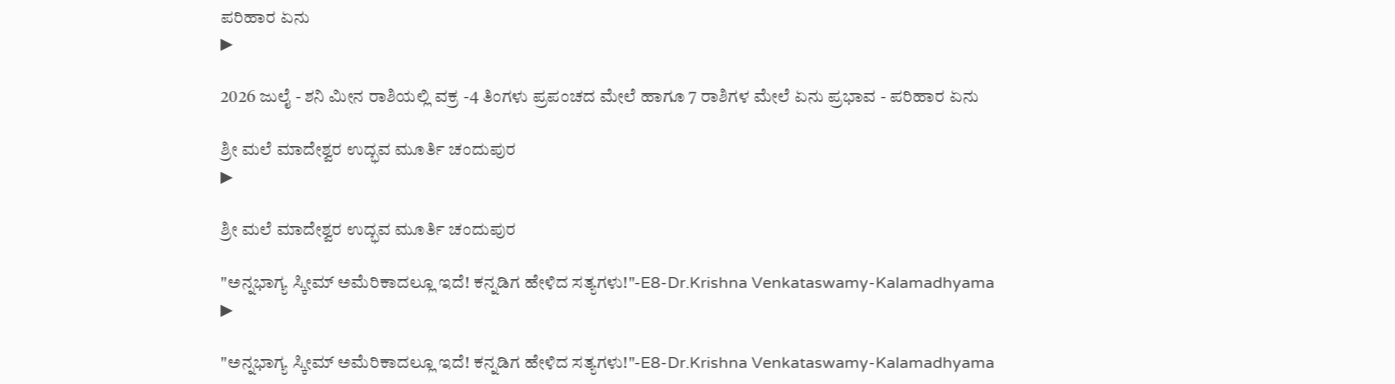ಪರಿಹಾರ ಏನು
▶

2026 ಜುಲೈ - ಶನಿ ಮೀನ ರಾಶಿಯಲ್ಲಿ ವಕ್ರ -4 ತಿಂಗಳು ಪ್ರಪಂಚದ ಮೇಲೆ ಹಾಗೂ 7 ರಾಶಿಗಳ ಮೇಲೆ ಏನು ಪ್ರಭಾವ - ಪರಿಹಾರ ಏನು

ಶ್ರೀ ಮಲೆ ಮಾದೇಶ್ವರ ಉದ್ಭವ ಮೂರ್ತಿ ಚಂದುಪುರ
▶

ಶ್ರೀ ಮಲೆ ಮಾದೇಶ್ವರ ಉದ್ಭವ ಮೂರ್ತಿ ಚಂದುಪುರ

"ಅನ್ನಭಾಗ್ಯ ಸ್ಕೀಮ್ ಅಮೆರಿಕಾದಲ್ಲೂ ಇದೆ! ಕನ್ನಡಿಗ ಹೇಳಿದ ಸತ್ಯಗಳು!"-E8-Dr.Krishna Venkataswamy-Kalamadhyama
▶

"ಅನ್ನಭಾಗ್ಯ ಸ್ಕೀಮ್ ಅಮೆರಿಕಾದಲ್ಲೂ ಇದೆ! ಕನ್ನಡಿಗ ಹೇಳಿದ ಸತ್ಯಗಳು!"-E8-Dr.Krishna Venkataswamy-Kalamadhyama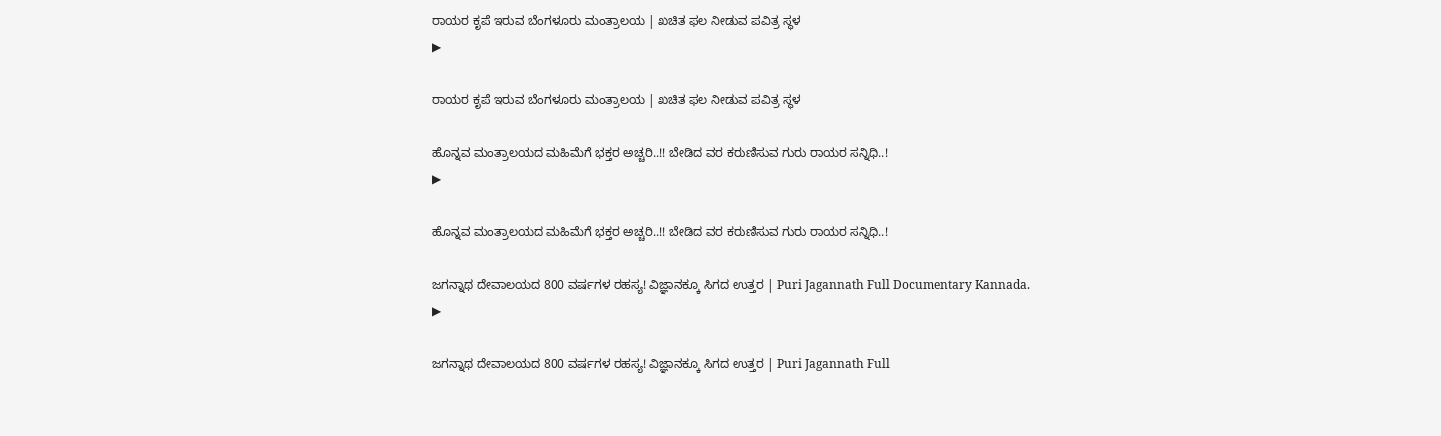ರಾಯರ ಕೃಪೆ ಇರುವ ಬೆಂಗಳೂರು ಮಂತ್ರಾಲಯ | ಖಚಿತ ಫಲ ನೀಡುವ ಪವಿತ್ರ ಸ್ಥಳ
▶

ರಾಯರ ಕೃಪೆ ಇರುವ ಬೆಂಗಳೂರು ಮಂತ್ರಾಲಯ | ಖಚಿತ ಫಲ ನೀಡುವ ಪವಿತ್ರ ಸ್ಥಳ

ಹೊನ್ನವ ಮಂತ್ರಾಲಯದ ಮಹಿಮೆಗೆ ಭಕ್ತರ ಅಚ್ಚರಿ..!! ಬೇಡಿದ ವರ ಕರುಣಿಸುವ ಗುರು ರಾಯರ ಸನ್ನಿಧಿ..!
▶

ಹೊನ್ನವ ಮಂತ್ರಾಲಯದ ಮಹಿಮೆಗೆ ಭಕ್ತರ ಅಚ್ಚರಿ..!! ಬೇಡಿದ ವರ ಕರುಣಿಸುವ ಗುರು ರಾಯರ ಸನ್ನಿಧಿ..!

ಜಗನ್ನಾಥ ದೇವಾಲಯದ 800 ವರ್ಷಗಳ ರಹಸ್ಯ! ವಿಜ್ಞಾನಕ್ಕೂ ಸಿಗದ ಉತ್ತರ | Puri Jagannath Full Documentary Kannada.
▶

ಜಗನ್ನಾಥ ದೇವಾಲಯದ 800 ವರ್ಷಗಳ ರಹಸ್ಯ! ವಿಜ್ಞಾನಕ್ಕೂ ಸಿಗದ ಉತ್ತರ | Puri Jagannath Full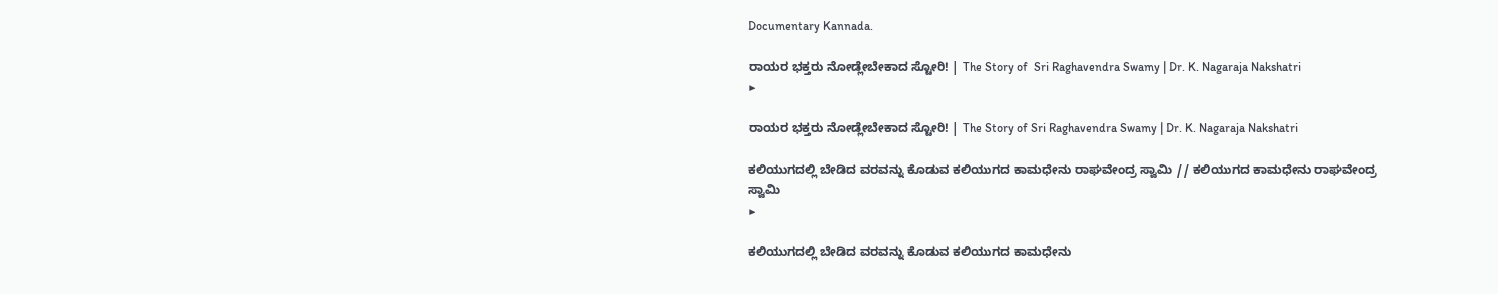Documentary Kannada.

ರಾಯರ ಭಕ್ತರು ನೋಡ್ಲೇಬೇಕಾದ ಸ್ಟೋರಿ! | The Story of  Sri Raghavendra Swamy | Dr. K. Nagaraja Nakshatri
▶

ರಾಯರ ಭಕ್ತರು ನೋಡ್ಲೇಬೇಕಾದ ಸ್ಟೋರಿ! | The Story of Sri Raghavendra Swamy | Dr. K. Nagaraja Nakshatri

ಕಲಿಯುಗದಲ್ಲಿ ಬೇಡಿದ ವರವನ್ನು ಕೊಡುವ ಕಲಿಯುಗದ ಕಾಮಧೇನು ರಾಘವೇಂದ್ರ ಸ್ವಾಮಿ // ಕಲಿಯುಗದ ಕಾಮಧೇನು ರಾಘವೇಂದ್ರ ಸ್ವಾಮಿ
▶

ಕಲಿಯುಗದಲ್ಲಿ ಬೇಡಿದ ವರವನ್ನು ಕೊಡುವ ಕಲಿಯುಗದ ಕಾಮಧೇನು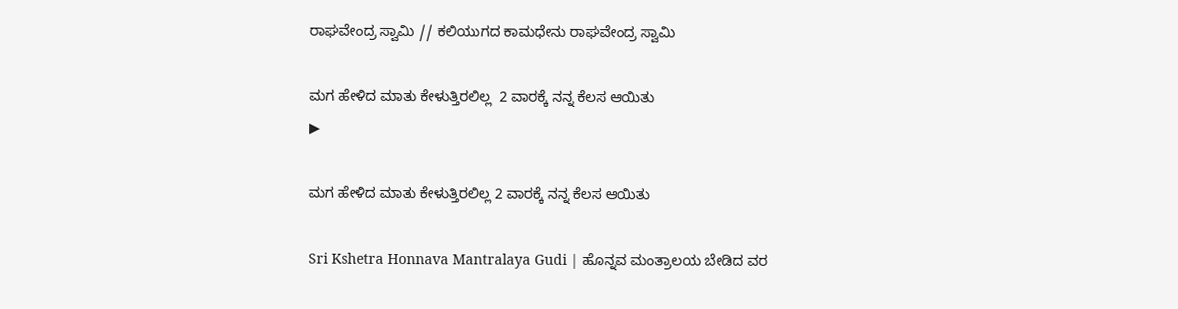ರಾಘವೇಂದ್ರ ಸ್ವಾಮಿ // ಕಲಿಯುಗದ ಕಾಮಧೇನು ರಾಘವೇಂದ್ರ ಸ್ವಾಮಿ

ಮಗ ಹೇಳಿದ ಮಾತು ಕೇಳುತ್ತಿರಲಿಲ್ಲ  2 ವಾರಕ್ಕೆ ನನ್ನ ಕೆಲಸ ಆಯಿತು
▶

ಮಗ ಹೇಳಿದ ಮಾತು ಕೇಳುತ್ತಿರಲಿಲ್ಲ 2 ವಾರಕ್ಕೆ ನನ್ನ ಕೆಲಸ ಆಯಿತು

Sri Kshetra Honnava Mantralaya Gudi | ಹೊನ್ನವ ಮಂತ್ರಾಲಯ ಬೇಡಿದ ವರ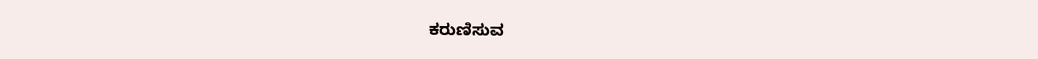ಕರುಣಿಸುವ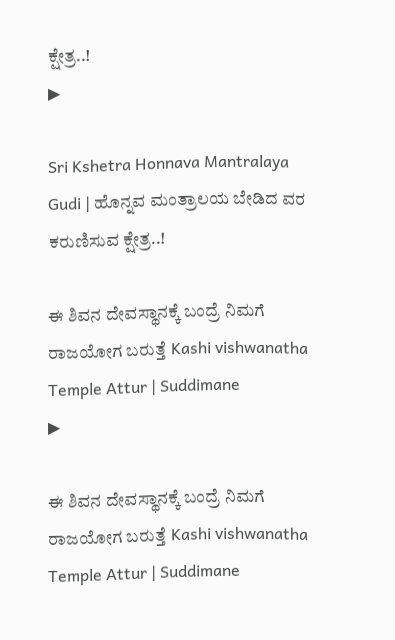ಕ್ಷೇತ್ರ..!
▶

Sri Kshetra Honnava Mantralaya Gudi | ಹೊನ್ನವ ಮಂತ್ರಾಲಯ ಬೇಡಿದ ವರ ಕರುಣಿಸುವ ಕ್ಷೇತ್ರ..!

ಈ ಶಿವನ ದೇವಸ್ಥಾನಕ್ಕೆ ಬಂದ್ರೆ ನಿಮಗೆ ರಾಜಯೋಗ ಬರುತ್ತೆ Kashi vishwanatha Temple Attur | Suddimane
▶

ಈ ಶಿವನ ದೇವಸ್ಥಾನಕ್ಕೆ ಬಂದ್ರೆ ನಿಮಗೆ ರಾಜಯೋಗ ಬರುತ್ತೆ Kashi vishwanatha Temple Attur | Suddimane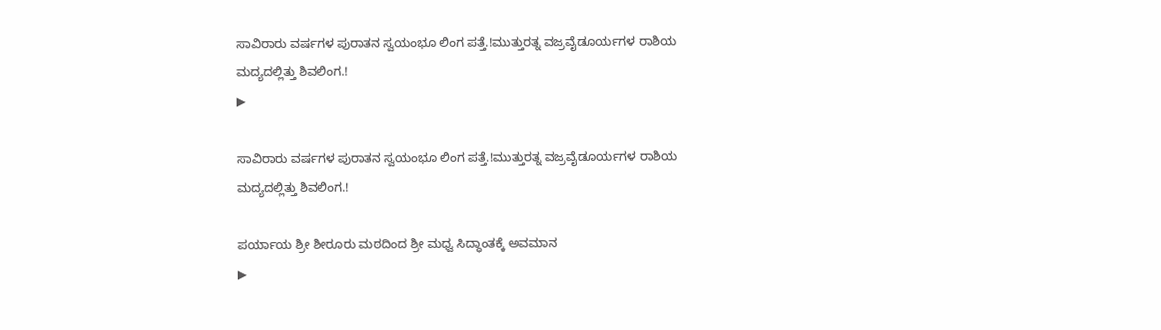ಸಾವಿರಾರು ವರ್ಷಗಳ ಪುರಾತನ ಸ್ವಯಂಭೂ ಲಿಂಗ ಪತ್ತೆ.!ಮುತ್ತುರತ್ನ ವಜ್ರವೈಡೂರ್ಯಗಳ ರಾಶಿಯ ಮದ್ಯದಲ್ಲಿತ್ತು ಶಿವಲಿಂಗ.!
▶

ಸಾವಿರಾರು ವರ್ಷಗಳ ಪುರಾತನ ಸ್ವಯಂಭೂ ಲಿಂಗ ಪತ್ತೆ.!ಮುತ್ತುರತ್ನ ವಜ್ರವೈಡೂರ್ಯಗಳ ರಾಶಿಯ ಮದ್ಯದಲ್ಲಿತ್ತು ಶಿವಲಿಂಗ.!

ಪರ್ಯಾಯ ಶ್ರೀ ಶೀರೂರು ಮಠದಿಂದ ಶ್ರೀ ಮಧ್ವ ಸಿದ್ಧಾಂತಕ್ಕೆ ಅವಮಾನ
▶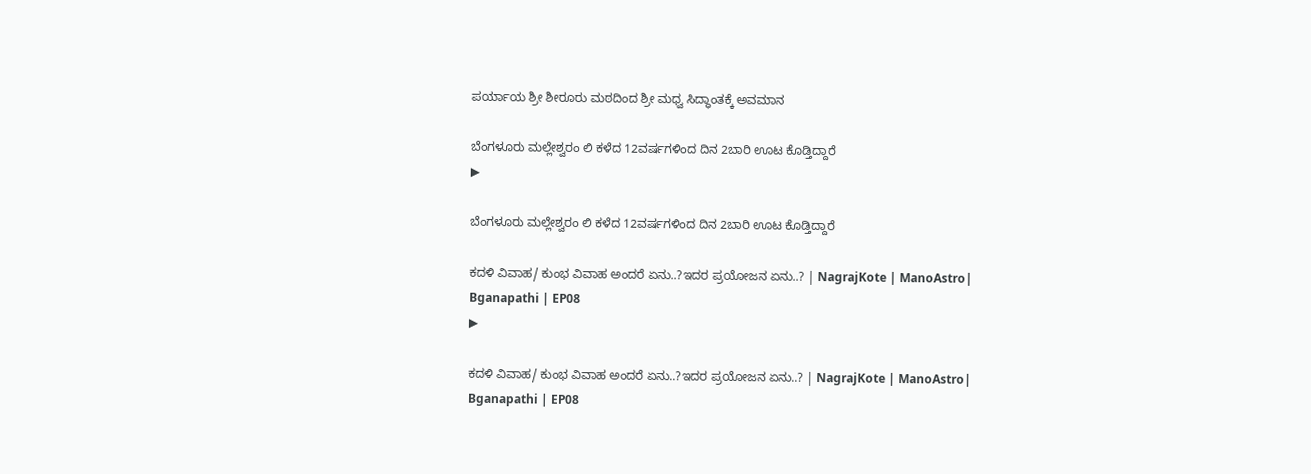ಪರ್ಯಾಯ ಶ್ರೀ ಶೀರೂರು ಮಠದಿಂದ ಶ್ರೀ ಮಧ್ವ ಸಿದ್ಧಾಂತಕ್ಕೆ ಅವಮಾನ

ಬೆಂಗಳೂರು ಮಲ್ಲೇಶ್ವರಂ ಲಿ ಕಳೆದ 12ವರ್ಷಗಳಿಂದ ದಿನ 2ಬಾರಿ ಊಟ ಕೊಡ್ತಿದ್ದಾರೆ
▶

ಬೆಂಗಳೂರು ಮಲ್ಲೇಶ್ವರಂ ಲಿ ಕಳೆದ 12ವರ್ಷಗಳಿಂದ ದಿನ 2ಬಾರಿ ಊಟ ಕೊಡ್ತಿದ್ದಾರೆ

ಕದಳಿ ವಿವಾಹ/ ಕುಂಭ ವಿವಾಹ ಅಂದರೆ ಏನು..?ಇದರ ಪ್ರಯೋಜನ ಏನು..? | NagrajKote | ManoAstro| Bganapathi | EP08
▶

ಕದಳಿ ವಿವಾಹ/ ಕುಂಭ ವಿವಾಹ ಅಂದರೆ ಏನು..?ಇದರ ಪ್ರಯೋಜನ ಏನು..? | NagrajKote | ManoAstro| Bganapathi | EP08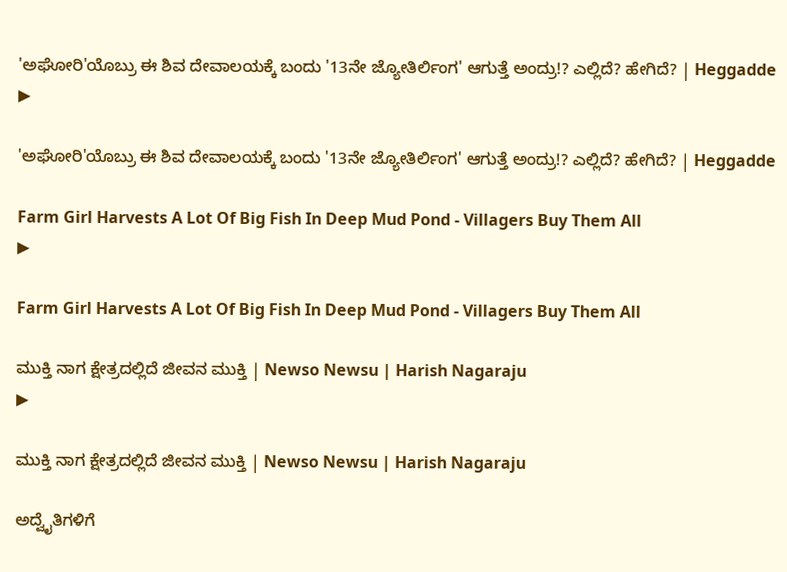'ಅಘೋರಿ'ಯೊಬ್ರು ಈ ಶಿವ ದೇವಾಲಯಕ್ಕೆ ಬಂದು '13ನೇ ಜ್ಯೋತಿರ್ಲಿಂಗ' ಆಗುತ್ತೆ ಅಂದ್ರು!? ಎಲ್ಲಿದೆ? ಹೇಗಿದೆ? | Heggadde
▶

'ಅಘೋರಿ'ಯೊಬ್ರು ಈ ಶಿವ ದೇವಾಲಯಕ್ಕೆ ಬಂದು '13ನೇ ಜ್ಯೋತಿರ್ಲಿಂಗ' ಆಗುತ್ತೆ ಅಂದ್ರು!? ಎಲ್ಲಿದೆ? ಹೇಗಿದೆ? | Heggadde

Farm Girl Harvests A Lot Of Big Fish In Deep Mud Pond - Villagers Buy Them All
▶

Farm Girl Harvests A Lot Of Big Fish In Deep Mud Pond - Villagers Buy Them All

ಮುಕ್ತಿ ನಾಗ ಕ್ಷೇತ್ರದಲ್ಲಿದೆ ಜೀವನ ಮುಕ್ತಿ | Newso Newsu | Harish Nagaraju
▶

ಮುಕ್ತಿ ನಾಗ ಕ್ಷೇತ್ರದಲ್ಲಿದೆ ಜೀವನ ಮುಕ್ತಿ | Newso Newsu | Harish Nagaraju

ಅದ್ವೈತಿಗಳಿಗೆ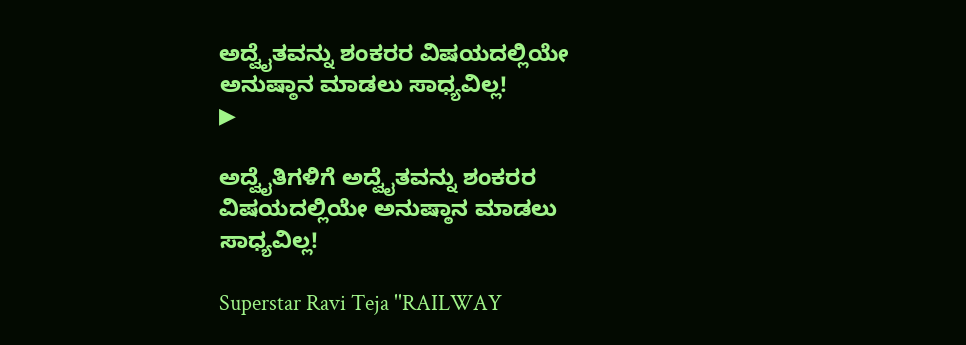ಅದ್ವೈತವನ್ನು ಶಂಕರರ ವಿಷಯದಲ್ಲಿಯೇ ಅನುಷ್ಠಾನ ಮಾಡಲು ಸಾಧ್ಯವಿಲ್ಲ!
▶

ಅದ್ವೈತಿಗಳಿಗೆ ಅದ್ವೈತವನ್ನು ಶಂಕರರ ವಿಷಯದಲ್ಲಿಯೇ ಅನುಷ್ಠಾನ ಮಾಡಲು ಸಾಧ್ಯವಿಲ್ಲ!

Superstar Ravi Teja ''RAILWAY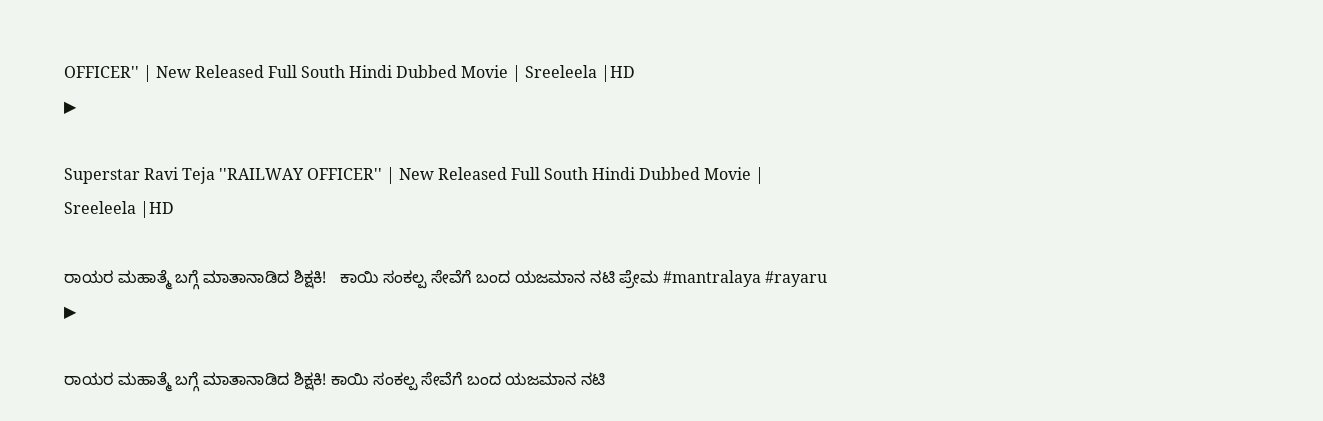OFFICER'' | New Released Full South Hindi Dubbed Movie | Sreeleela |HD
▶

Superstar Ravi Teja ''RAILWAY OFFICER'' | New Released Full South Hindi Dubbed Movie | Sreeleela |HD

ರಾಯರ ಮಹಾತ್ಮೆ ಬಗ್ಗೆ ಮಾತಾನಾಡಿದ ಶಿಕ್ಷಕಿ!   ಕಾಯಿ ಸಂಕಲ್ಪ ಸೇವೆಗೆ ಬಂದ ಯಜಮಾನ ನಟಿ ಪ್ರೇಮ #mantralaya #rayaru
▶

ರಾಯರ ಮಹಾತ್ಮೆ ಬಗ್ಗೆ ಮಾತಾನಾಡಿದ ಶಿಕ್ಷಕಿ! ಕಾಯಿ ಸಂಕಲ್ಪ ಸೇವೆಗೆ ಬಂದ ಯಜಮಾನ ನಟಿ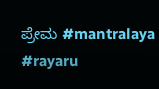ಪ್ರೇಮ #mantralaya #rayaru